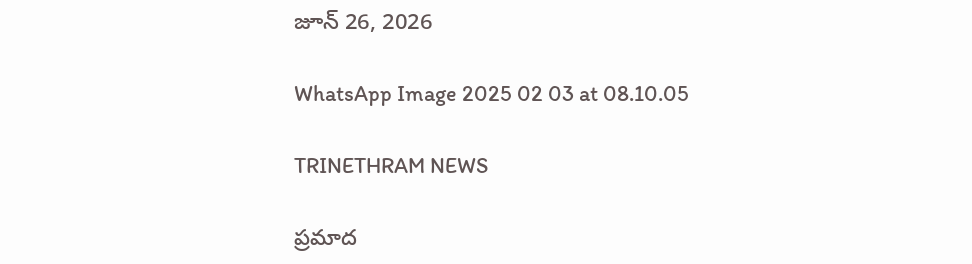జూన్ 26, 2026

WhatsApp Image 2025 02 03 at 08.10.05

TRINETHRAM NEWS

ప్రమాద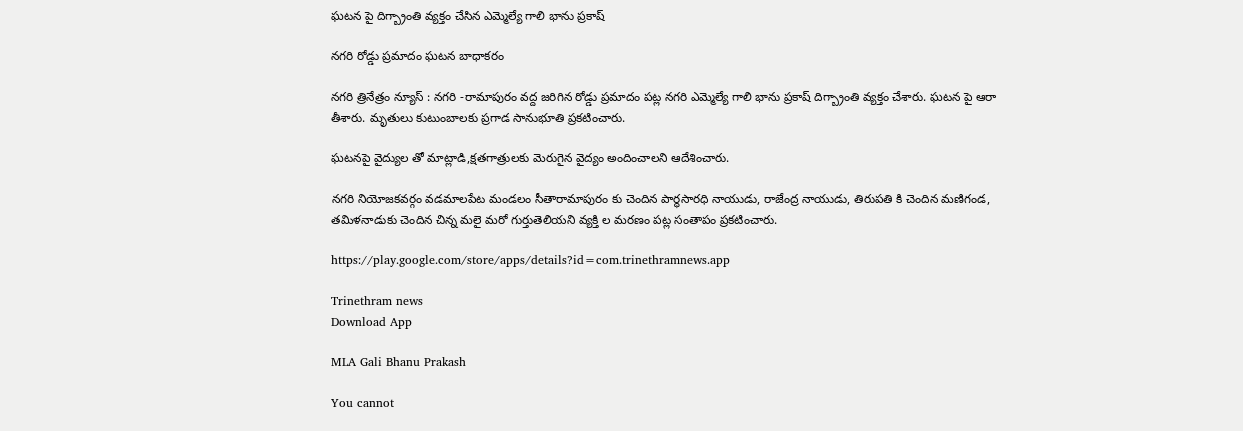ఘటన పై దిగ్బ్రాంతి వ్యక్తం చేసిన ఎమ్మెల్యే గాలి భాను ప్రకాష్

నగరి రోడ్డు ప్రమాదం ఘటన బాధాకరం

నగరి త్రినేత్రం న్యూస్ : నగరి -రామాపురం వద్ద జరిగిన రోడ్డు ప్రమాదం పట్ల నగరి ఎమ్మెల్యే గాలి భాను ప్రకాష్ దిగ్బ్రాంతి వ్యక్తం చేశారు. ఘటన పై ఆరా తీశారు. మృతులు కుటుంబాలకు ప్రగాడ సానుభూతి ప్రకటించారు.

ఘటనపై వైద్యుల తో మాట్లాడి,క్షతగాత్రులకు మెరుగైన వైద్యం అందించాలని ఆదేశించారు.

నగరి నియోజకవర్గం వడమాలపేట మండలం సీతారామాపురం కు చెందిన పార్థసారధి నాయుడు, రాజేంద్ర నాయుడు, తిరుపతి కి చెందిన మణిగండ, తమిళనాడుకు చెందిన చిన్న మలై మరో గుర్తుతెలియని వ్యక్తి ల మరణం పట్ల సంతాపం ప్రకటించారు.

https://play.google.com/store/apps/details?id=com.trinethramnews.app

Trinethram news
Download App

MLA Gali Bhanu Prakash

You cannot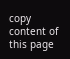copy content of this page